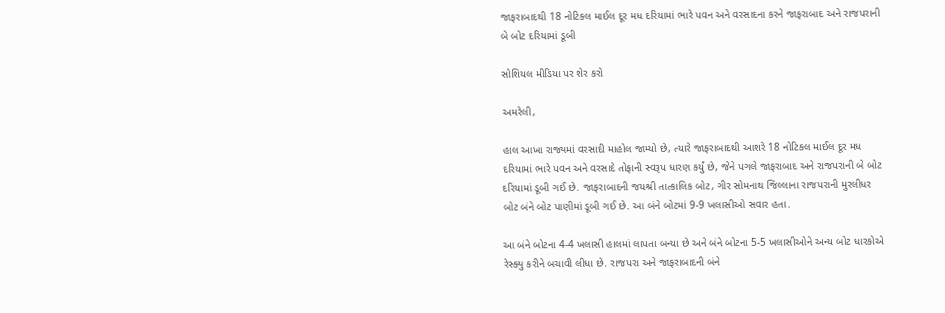જાફરાબાદથી 18 નોટિકલ માઈલ દૂર મધ દરિયામાં ભારે પવન અને વરસાદના કરને જાફરાબાદ અને રાજપરાની બે બોટ દરિયામાં ડૂબી

સોશિયલ મીડિયા પર શેર કરો

અમરેલી,

હાલ આખા રાજ્યમાં વરસાદી માહોલ જામ્યો છે, ત્યારે જાફરાબાદથી આશરે 18 નોટિકલ માઈલ દૂર મધ દરિયામાં ભારે પવન અને વરસાદે તોફાની સ્વરૂપ ધારણ કર્યું છે, જેને પગલે જાફરાબાદ અને રાજપરાની બે બોટ દરિયામાં ડૂબી ગઈ છે. જાફરાબાદની જયશ્રી તાત્કાલિક બોટ, ગીર સોમનાથ જિલ્લાના રાજપરાની મુરલીધર બોટ બંને બોટ પાણીમાં ડૂબી ગઈ છે. આ બંને બોટમાં 9-9 ખલાસીઓ સવાર હતા.

આ બંને બોટના 4-4 ખલાસી હાલમાં લાપતા બન્યા છે અને બંને બોટના 5-5 ખલાસીઓને અન્ય બોટ ધારકોએ રેસ્ક્યુ કરીને બચાવી લીધા છે. રાજપરા અને જાફરાબાદની બંને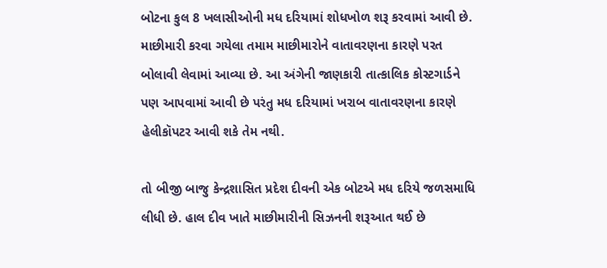બોટના કુલ 8 ખલાસીઓની મધ દરિયામાં શોધખોળ શરૂ કરવામાં આવી છે. માછીમારી કરવા ગયેલા તમામ માછીમારોને વાતાવરણના કારણે પરત બોલાવી લેવામાં આવ્યા છે. આ અંગેની જાણકારી તાત્કાલિક કોસ્ટગાર્ડને પણ આપવામાં આવી છે પરંતુ મધ દરિયામાં ખરાબ વાતાવરણના કારણે હેલીકૉપટર આવી શકે તેમ નથી.

તો બીજી બાજુ કેન્દ્રશાસિત પ્રદેશ દીવની એક બોટએ મધ દરિયે જળસમાધિ લીધી છે. હાલ દીવ ખાતે માછીમારીની સિઝનની શરૂઆત થઈ છે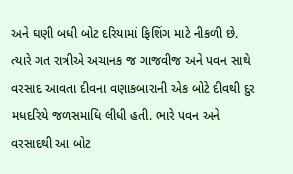અને ઘણી બધી બોટ દરિયામાં ફિશિંગ માટે નીકળી છે. ત્યારે ગત રાત્રીએ અચાનક જ ગાજવીજ અને પવન સાથે વરસાદ આવતા દીવના વણાકબારાની એક બોટે દીવથી દુર મધદરિયે જળસમાધિ લીધી હતી. ભારે પવન અને વરસાદથી આ બોટ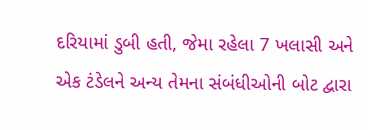દરિયામાં ડુબી હતી, જેમા રહેલા 7 ખલાસી અને એક ટંડેલને અન્ય તેમના સંબંધીઓની બોટ દ્વારા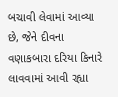બચાવી લેવામાં આવ્યા છે, જેને દીવના વણાકબારા દરિયા કિનારે લાવવામાં આવી રહ્યા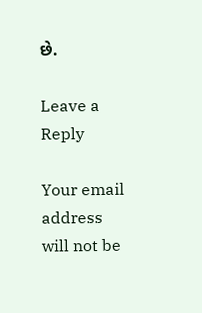છે.

Leave a Reply

Your email address will not be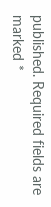published. Required fields are marked *